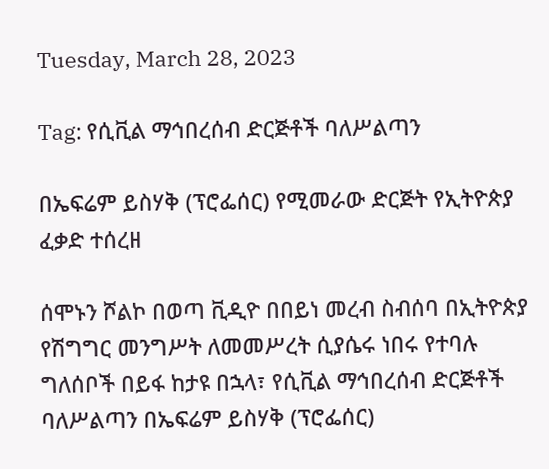Tuesday, March 28, 2023

Tag: የሲቪል ማኅበረሰብ ድርጅቶች ባለሥልጣን

በኤፍሬም ይስሃቅ (ፕሮፌሰር) የሚመራው ድርጅት የኢትዮጵያ ፈቃድ ተሰረዘ

ሰሞኑን ሾልኮ በወጣ ቪዲዮ በበይነ መረብ ስብሰባ በኢትዮጵያ የሽግግር መንግሥት ለመመሥረት ሲያሴሩ ነበሩ የተባሉ ግለሰቦች በይፋ ከታዩ በኋላ፣ የሲቪል ማኅበረሰብ ድርጅቶች ባለሥልጣን በኤፍሬም ይስሃቅ (ፕሮፌሰር)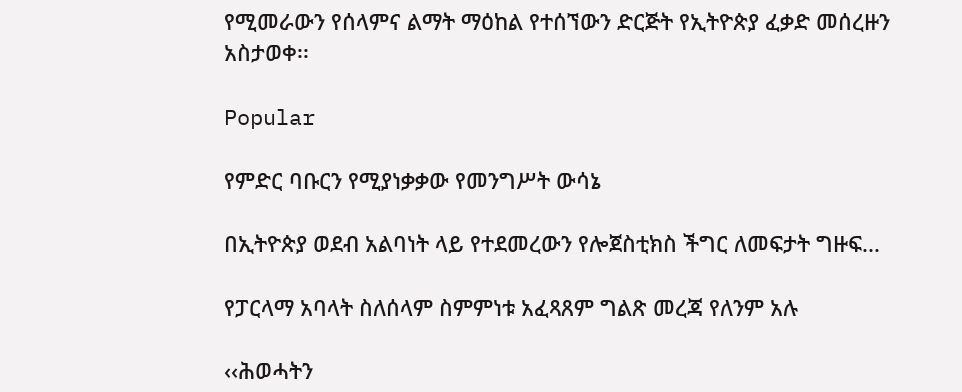የሚመራውን የሰላምና ልማት ማዕከል የተሰኘውን ድርጅት የኢትዮጵያ ፈቃድ መሰረዙን አስታወቀ፡፡

Popular

የምድር ባቡርን የሚያነቃቃው የመንግሥት ውሳኔ

በኢትዮጵያ ወደብ አልባነት ላይ የተደመረውን የሎጀስቲክስ ችግር ለመፍታት ግዙፍ...

የፓርላማ አባላት ስለሰላም ስምምነቱ አፈጻጸም ግልጽ መረጃ የለንም አሉ

‹‹ሕወሓትን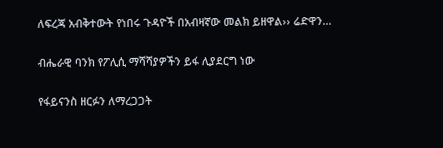ለፍረጃ አብቅተውት የነበሩ ጉዳዮች በአብዛኛው መልክ ይዘዋል›› ሬድዋን...

ብሔራዊ ባንክ የፖሊሲ ማሻሻያዎችን ይፋ ሊያደርግ ነው

የፋይናንስ ዘርፉን ለማረጋጋት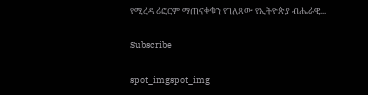የሚረዳ ሪፎርም ማጠናቀቁን የገለጸው የኢትዮጵያ ብሔራዊ...

Subscribe

spot_imgspot_img